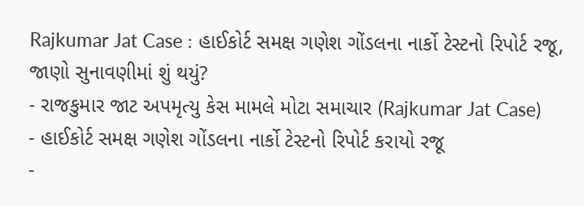Rajkumar Jat Case : હાઈકોર્ટ સમક્ષ ગણેશ ગોંડલના નાર્કો ટેસ્ટનો રિપોર્ટ રજૂ, જાણો સુનાવણીમાં શું થયું?
- રાજકુમાર જાટ અપમૃત્યુ કેસ મામલે મોટા સમાચાર (Rajkumar Jat Case)
- હાઈકોર્ટ સમક્ષ ગણેશ ગોંડલના નાર્કો ટેસ્ટનો રિપોર્ટ કરાયો રજૂ
-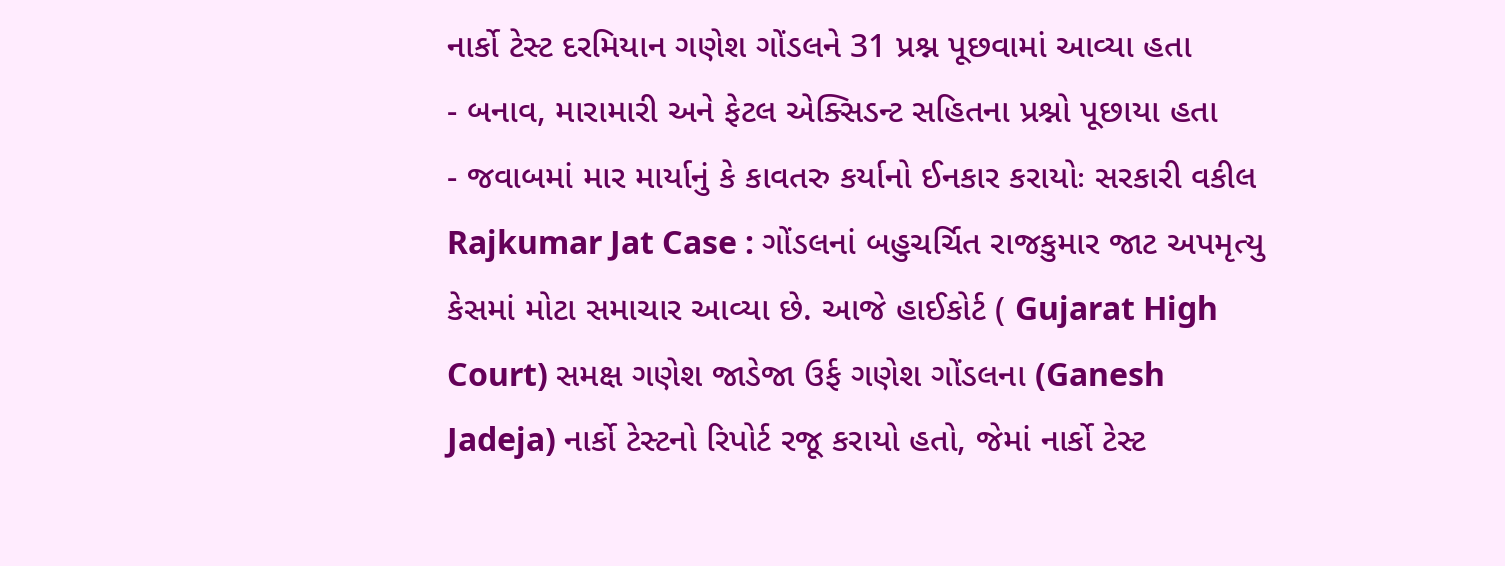નાર્કો ટેસ્ટ દરમિયાન ગણેશ ગોંડલને 31 પ્રશ્ન પૂછવામાં આવ્યા હતા
- બનાવ, મારામારી અને ફેટલ એક્સિડન્ટ સહિતના પ્રશ્નો પૂછાયા હતા
- જવાબમાં માર માર્યાનું કે કાવતરુ કર્યાનો ઈનકાર કરાયોઃ સરકારી વકીલ
Rajkumar Jat Case : ગોંડલનાં બહુચર્ચિત રાજકુમાર જાટ અપમૃત્યુ કેસમાં મોટા સમાચાર આવ્યા છે. આજે હાઈકોર્ટ ( Gujarat High Court) સમક્ષ ગણેશ જાડેજા ઉર્ફ ગણેશ ગોંડલના (Ganesh Jadeja) નાર્કો ટેસ્ટનો રિપોર્ટ રજૂ કરાયો હતો, જેમાં નાર્કો ટેસ્ટ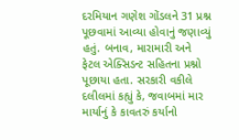દરમિયાન ગણેશ ગોંડલને 31 પ્રશ્ન પૂછવામાં આવ્યા હોવાનું જણાવ્યું હતું. બનાવ, મારામારી અને ફેટલ એક્સિડન્ટ સહિતના પ્રશ્નો પૂછાયા હતા. સરકારી વકીલે દલીલમાં કહ્યું કે, જવાબમાં માર માર્યાનું કે કાવતરું કર્યાનો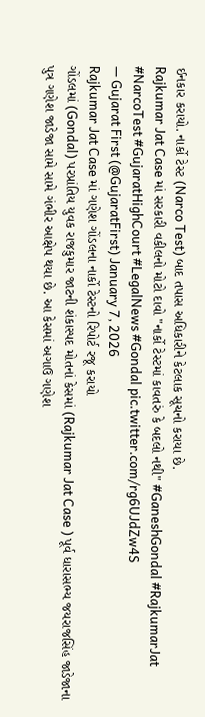ઈનકાર કરાયો. નાર્કો ટેસ્ટ (Narco Test) બાદ તપાસ અધિકારીને કેટલાક સૂચનો કરાયા છે.
Rajkumar Jat Case માં સરકારી વકીલનો મોટો દાવો "નાર્કો ટેસ્ટમાં કાવતરું કે બદલો નથી" #GaneshGondal #RajkumarJat #NarcoTest #GujaratHighCourt #LegalNews #Gondal pic.twitter.com/rg6UJdZw4S
— Gujarat First (@GujaratFirst) January 7, 2026
Rajkumar Jat Case માં ગણેશ ગોંડલના નાર્કો ટેસ્ટનો રિપોર્ટ રજૂ કરાયો
ગોંડલમાં (Gondal) પરપ્રાંતિય યુવક રાજકુમાર જાટની શંકાસ્પદ મોતનાં કેસમાં (Rajkumar Jat Case ) પૂર્વ ધારાસભ્ય જયરાજસિંહ જાડેજાના પુત્ર ગણેશ જાડેજા સામે સામે ગંભીર આક્ષેપ થયા છે. આ કેસમાં અગાઉ ગણેશ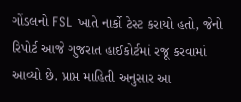ગોંડલનો FSL ખાતે નાર્કો ટેસ્ટ કરાયો હતો, જેનો રિપોર્ટ આજે ગુજરાત હાઈકોર્ટમાં રજૂ કરવામાં આવ્યો છે. પ્રાપ્ત માહિતી અનુસાર આ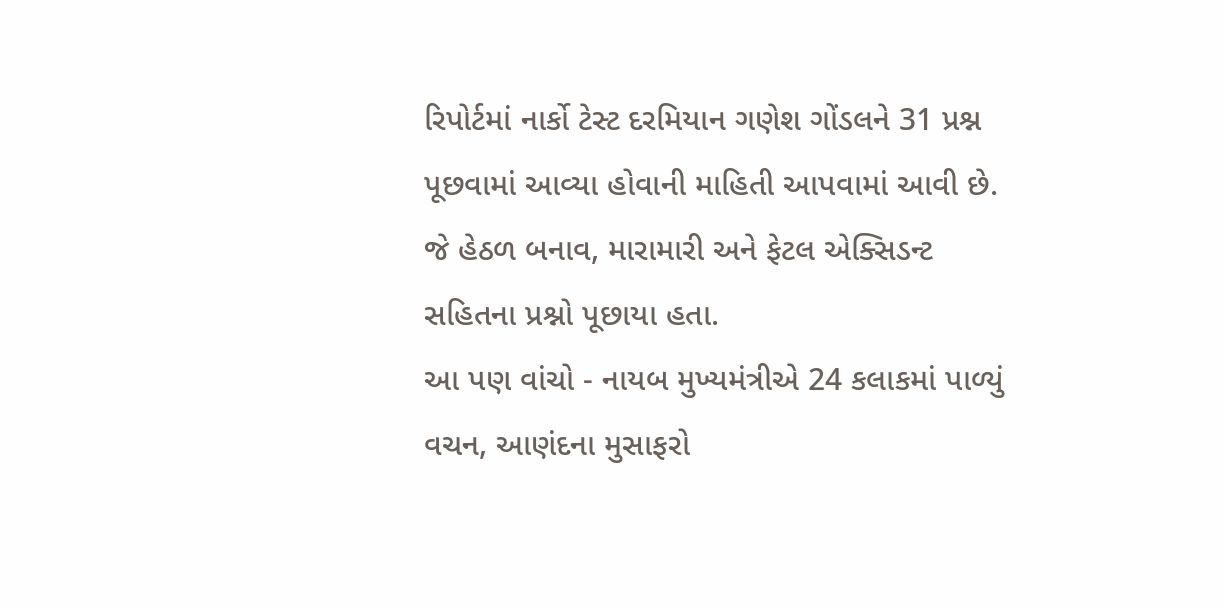રિપોર્ટમાં નાર્કો ટેસ્ટ દરમિયાન ગણેશ ગોંડલને 31 પ્રશ્ન પૂછવામાં આવ્યા હોવાની માહિતી આપવામાં આવી છે. જે હેઠળ બનાવ, મારામારી અને ફેટલ એક્સિડન્ટ સહિતના પ્રશ્નો પૂછાયા હતા.
આ પણ વાંચો - નાયબ મુખ્યમંત્રીએ 24 કલાકમાં પાળ્યું વચન, આણંદના મુસાફરો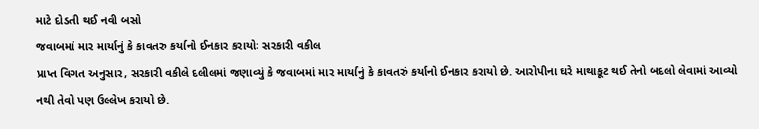માટે દોડતી થઈ નવી બસો
જવાબમાં માર માર્યાનું કે કાવતરુ કર્યાનો ઈનકાર કરાયોઃ સરકારી વકીલ
પ્રાપ્ત વિગત અનુસાર, સરકારી વકીલે દલીલમાં જણાવ્યું કે જવાબમાં માર માર્યાનું કે કાવતરું કર્યાનો ઈનકાર કરાયો છે. આરોપીના ઘરે માથાકૂટ થઈ તેનો બદલો લેવામાં આવ્યો નથી તેવો પણ ઉલ્લેખ કરાયો છે.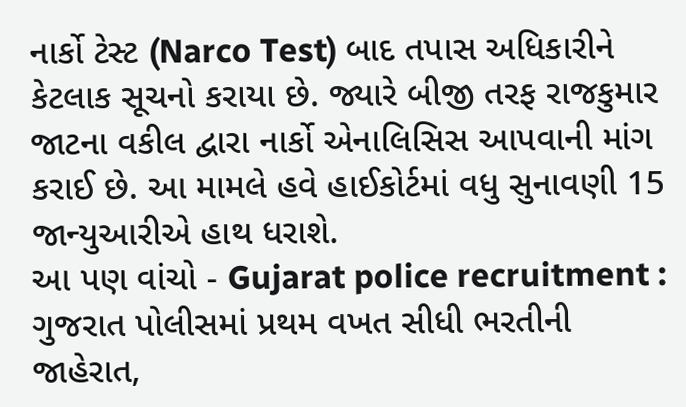નાર્કો ટેસ્ટ (Narco Test) બાદ તપાસ અધિકારીને કેટલાક સૂચનો કરાયા છે. જ્યારે બીજી તરફ રાજકુમાર જાટના વકીલ દ્વારા નાર્કો એનાલિસિસ આપવાની માંગ કરાઈ છે. આ મામલે હવે હાઈકોર્ટમાં વધુ સુનાવણી 15 જાન્યુઆરીએ હાથ ધરાશે.
આ પણ વાંચો - Gujarat police recruitment : ગુજરાત પોલીસમાં પ્રથમ વખત સીધી ભરતીની જાહેરાત,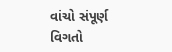વાંચો સંપૂર્ણ વિગતો